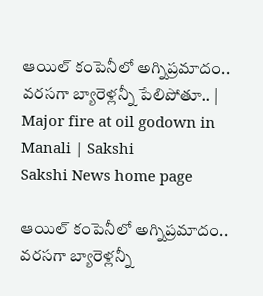ఆయిల్‌ కంపెనీలో అగ్నిప్రమాదం.. వరసగా బ్యారెళ్లన్నీ పేలిపోతూ.. | Major fire at oil godown in Manali | Sakshi
Sakshi News home page

ఆయిల్‌ కంపెనీలో అగ్నిప్రమాదం.. వరసగా బ్యారెళ్లన్నీ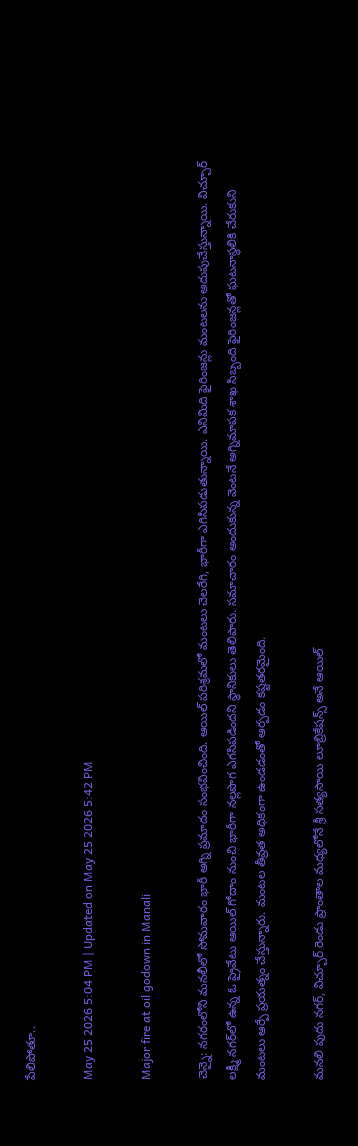పేలిపోతూ..

May 25 2026 5:04 PM | Updated on May 25 2026 5:42 PM

Major fire at oil godown in Manali

చెన్నై: నగరంలోని మనలీలో సోమవారం భారీ అగ్ని ప్రమాదం సంభవించింది. ఆయిల్‌ పరిశ్రమలో మంటలు చెలరేగి, భారీగా ఎగిసిపడుతున్నాయి. ఎనిమిది ఫైరింజన్లు మంటలను అదుపుచేస్తున్నాయి. విచ్చూర్ లక్ష్మీ నగర్‌లో ఉన్న ఓ ప్రైవేటు ఆయిల్ గోదాం నుంచి భారీగా నల్లపొగ ఎగసిపడిందని స్థానికులు తెలిపారు. సమాచారం అందుకున్న వెంటనే అగ్నిమాపక శాఖ సిబ్బంది ఫైరింజన్లతో ఘటనాస్థలికి చేరుకుని మంటలు ఆర్పే ప్రయత్నం చేస్తున్నారు. మంటల తీవ్రత అధికంగా ఉండడంతో ఆర్పడం కష్టతరమైంది.

మనలి పుదు నగర్, విచ్చూర్ రెండు ప్రాంతాల మధ్యలోనే శ్రీ సత్యసాయి లూబ్రికేషన్స్ అనే ఆయిల్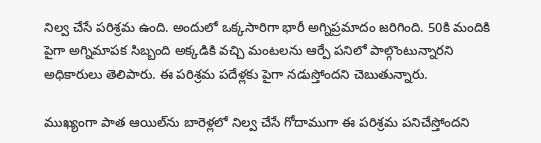నిల్వ చేసే పరిశ్రమ ఉంది. అందులో ఒక్కసారిగా భారీ అగ్నిప్రమాదం జరిగింది. 50కి మందికి పైగా అగ్నిమాపక సిబ్బంది అక్కడికి వచ్చి మంటలను ఆర్పే పనిలో పాల్గొంటున్నారని అధికారులు తెలిపారు. ఈ పరిశ్రమ పదేళ్లకు పైగా నడుస్తోందని చెబుతున్నారు.

ముఖ్యంగా పాత ఆయిల్‌ను బారెళ్లలో నిల్వ చేసే గోదాముగా ఈ పరిశ్రమ పనిచేస్తోందని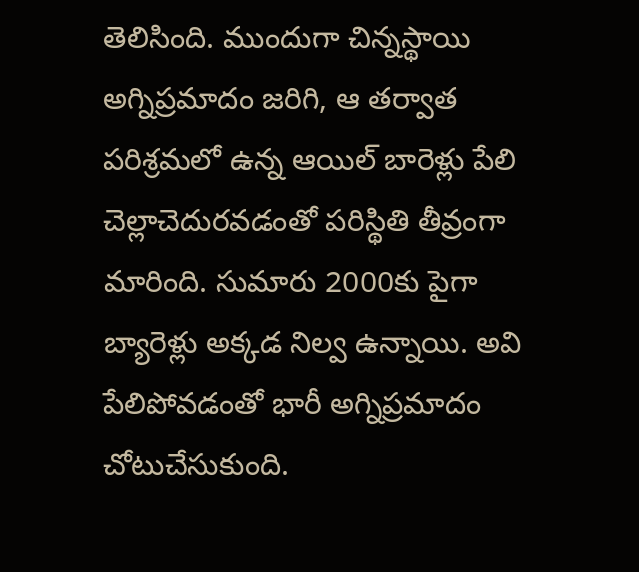తెలిసింది. ముందుగా చిన్నస్థాయి అగ్నిప్రమాదం జరిగి, ఆ తర్వాత పరిశ్రమలో ఉన్న ఆయిల్ బారెళ్లు పేలి చెల్లాచెదురవడంతో పరిస్థితి తీవ్రంగా మారింది. సుమారు 2000కు పైగా బ్యారెళ్లు అక్కడ నిల్వ ఉన్నాయి. అవి పేలిపోవడంతో భారీ అగ్నిప్రమాదం చోటుచేసుకుంది.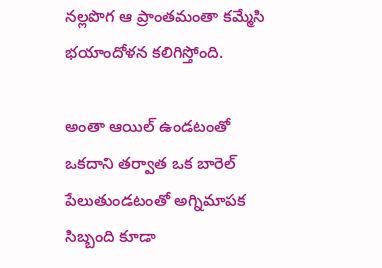నల్లపొగ ఆ ప్రాంతమంతా కమ్మేసి భయాందోళన కలిగిస్తోంది.

అంతా ఆయిల్ ఉండటంతో ఒకదాని తర్వాత ఒక బారెల్‌ పేలుతుండటంతో అగ్నిమాపక సిబ్బంది కూడా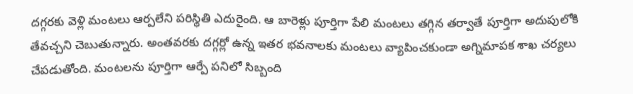దగ్గరకు వెళ్లి మంటలు ఆర్పలేని పరిస్థితి ఎదురైంది. ఆ బారెళ్లు పూర్తిగా పేలి మంటలు తగ్గిన తర్వాతే పూర్తిగా అదుపులోకి తేవచ్చని చెబుతున్నారు. అంతవరకు దగ్గర్లో ఉన్న ఇతర భవనాలకు మంటలు వ్యాపించకుండా అగ్నిమాపక శాఖ చర్యలు చేపడుతోంది. మంటలను పూర్తిగా ఆర్పే పనిలో సిబ్బంది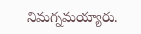నిమగ్నమయ్యారు.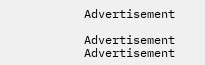Advertisement

Advertisement
Advertisement